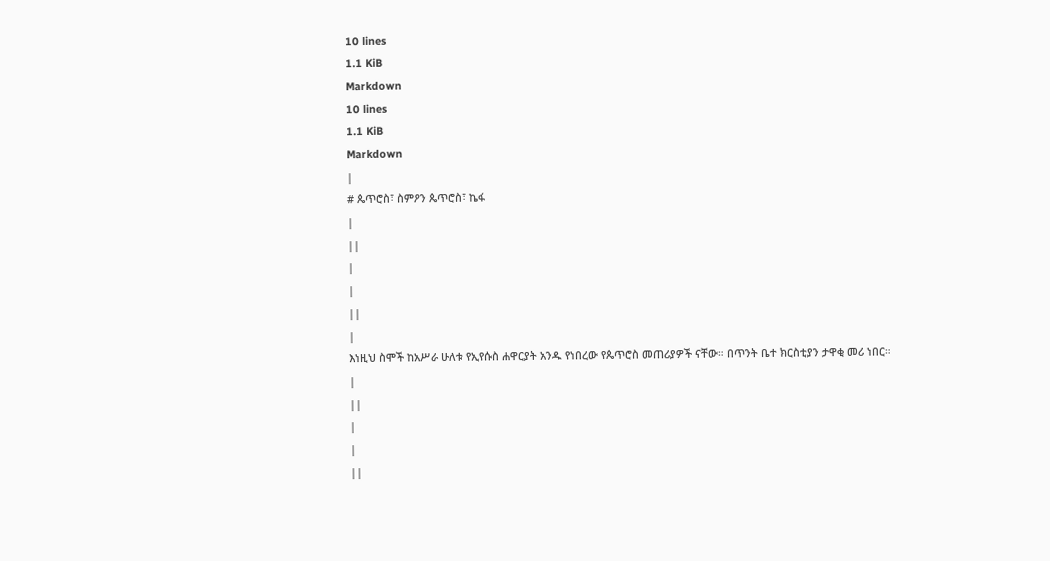10 lines
1.1 KiB
Markdown
10 lines
1.1 KiB
Markdown
|
# ጴጥሮስ፣ ስምዖን ጴጥሮስ፣ ኬፋ
|
||
|
|
||
|
እነዚህ ስሞች ከአሥራ ሁለቱ የኢየሱስ ሐዋርያት አንዱ የነበረው የጴጥሮስ መጠሪያዎች ናቸው። በጥንት ቤተ ክርስቲያን ታዋቂ መሪ ነበር።
|
||
|
|
||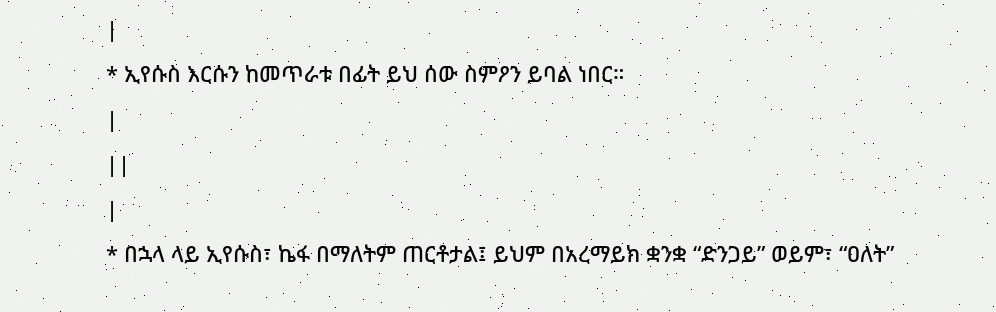|
* ኢየሱስ እርሱን ከመጥራቱ በፊት ይህ ሰው ስምዖን ይባል ነበር።
|
||
|
* በኋላ ላይ ኢየሱስ፣ ኬፋ በማለትም ጠርቶታል፤ ይህም በአረማይክ ቋንቋ “ድንጋይ” ወይም፣ “ዐለት”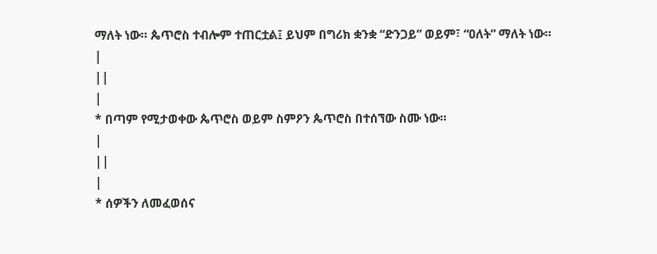ማለት ነው። ጴጥሮስ ተብሎም ተጠርቷል፤ ይህም በግሪክ ቋንቋ “ድንጋይ” ወይም፣ “ዐለት” ማለት ነው።
|
||
|
* በጣም የሚታወቀው ጴጥሮስ ወይም ስምዖን ጴጥሮስ በተሰኘው ስሙ ነው።
|
||
|
* ሰዎችን ለመፈወሰና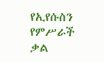የኢየሱስን የምሥራች ቃል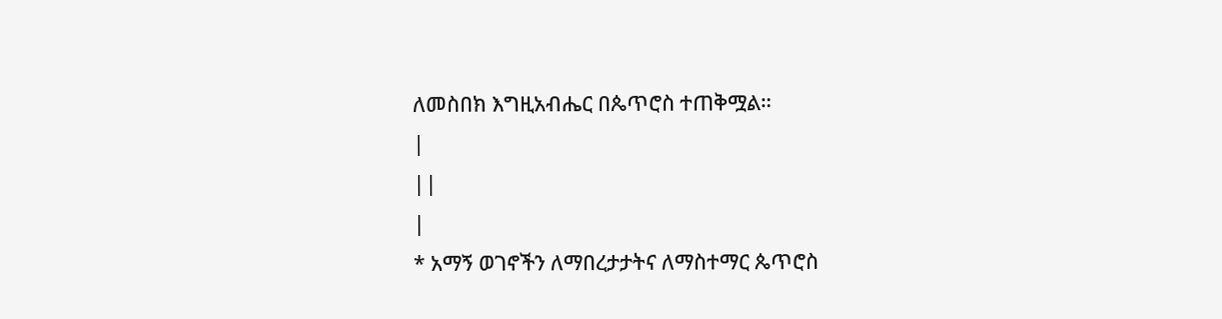ለመስበክ እግዚአብሔር በጴጥሮስ ተጠቅሟል።
|
||
|
* አማኝ ወገኖችን ለማበረታታትና ለማስተማር ጴጥሮስ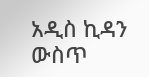አዲስ ኪዳን ውስጥ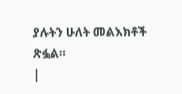ያሉትን ሁለት መልእክቶች ጽፏል።
|